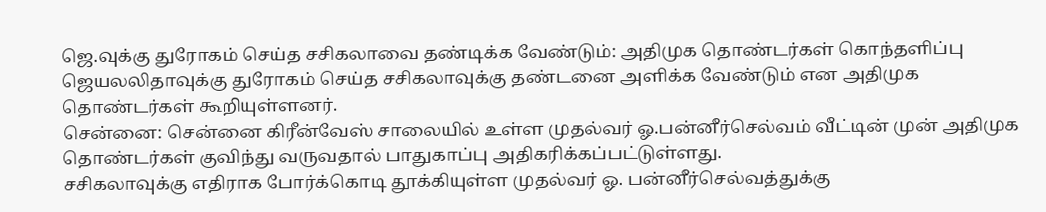ஜெ.வுக்கு துரோகம் செய்த சசிகலாவை தண்டிக்க வேண்டும்: அதிமுக தொண்டர்கள் கொந்தளிப்பு
ஜெயலலிதாவுக்கு துரோகம் செய்த சசிகலாவுக்கு தண்டனை அளிக்க வேண்டும் என அதிமுக தொண்டர்கள் கூறியுள்ளனர்.
சென்னை: சென்னை கிரீன்வேஸ் சாலையில் உள்ள முதல்வர் ஓ.பன்னீர்செல்வம் வீட்டின் முன் அதிமுக தொண்டர்கள் குவிந்து வருவதால் பாதுகாப்பு அதிகரிக்கப்பட்டுள்ளது.
சசிகலாவுக்கு எதிராக போர்க்கொடி தூக்கியுள்ள முதல்வர் ஓ. பன்னீர்செல்வத்துக்கு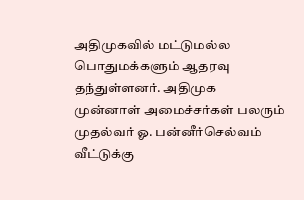அதிமுகவில் மட்டுமல்ல பொதுமக்களும் ஆதரவு தந்துள்ளனர். அதிமுக முன்னாள் அமைச்சர்கள் பலரும் முதல்வர் ஓ. பன்னீர்செல்வம் வீட்டுக்கு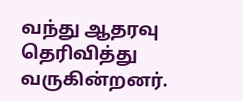வந்து ஆதரவு தெரிவித்து வருகின்றனர்.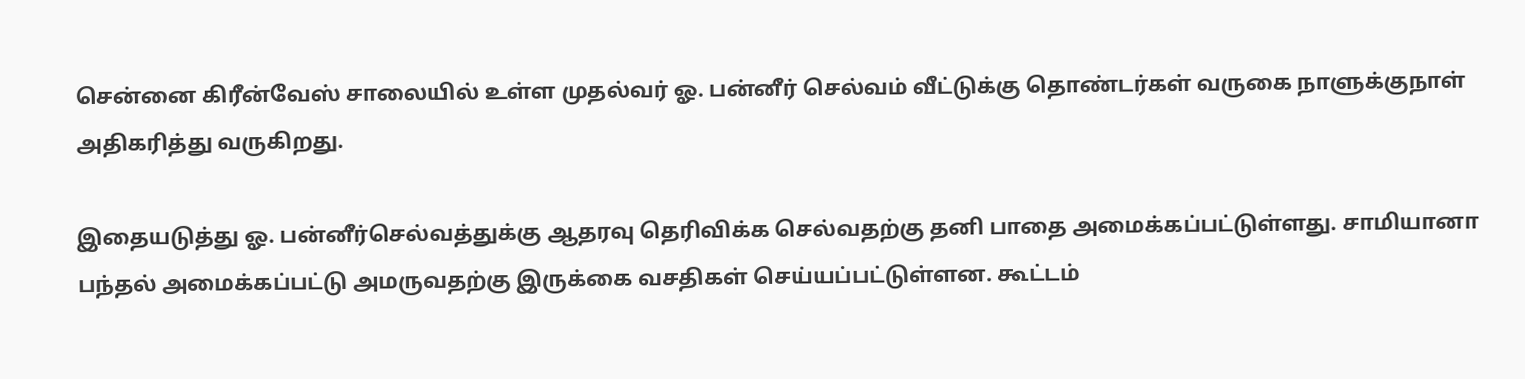சென்னை கிரீன்வேஸ் சாலையில் உள்ள முதல்வர் ஓ. பன்னீர் செல்வம் வீட்டுக்கு தொண்டர்கள் வருகை நாளுக்குநாள் அதிகரித்து வருகிறது.

இதையடுத்து ஓ. பன்னீர்செல்வத்துக்கு ஆதரவு தெரிவிக்க செல்வதற்கு தனி பாதை அமைக்கப்பட்டுள்ளது. சாமியானா பந்தல் அமைக்கப்பட்டு அமருவதற்கு இருக்கை வசதிகள் செய்யப்பட்டுள்ளன. கூட்டம்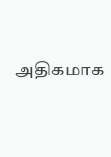அதிகமாக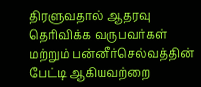திரளுவதால் ஆதரவு தெரிவிக்க வருபவர்கள் மற்றும் பன்னீர்செல்வத்தின் பேட்டி ஆகியவற்றை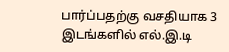பார்ப்பதற்கு வசதியாக 3 இடங்களில் எல்.இ.டி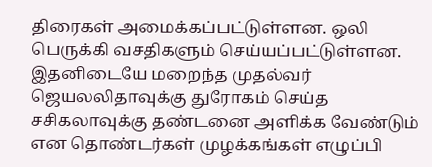திரைகள் அமைக்கப்பட்டுள்ளன. ஒலி பெருக்கி வசதிகளும் செய்யப்பட்டுள்ளன. இதனிடையே மறைந்த முதல்வர் ஜெயலலிதாவுக்கு துரோகம் செய்த சசிகலாவுக்கு தண்டனை அளிக்க வேண்டும் என தொண்டர்கள் முழக்கங்கள் எழுப்பி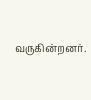வருகின்றனர்.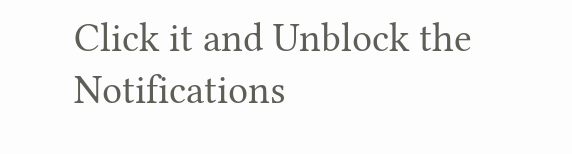Click it and Unblock the Notifications